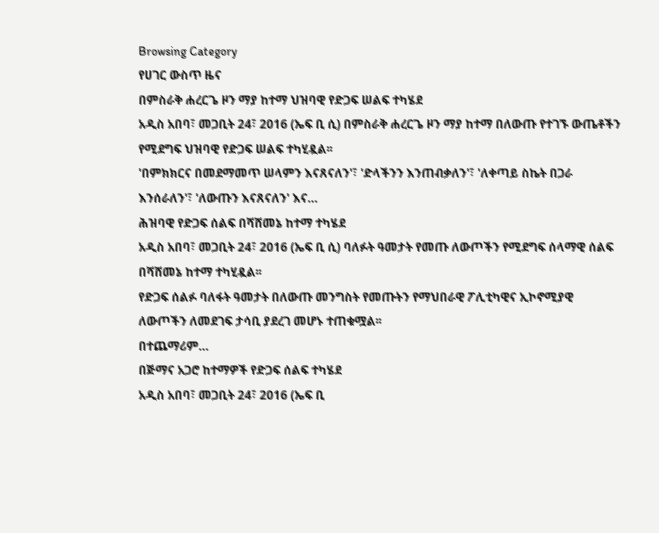Browsing Category
የሀገር ውስጥ ዜና
በምስራቅ ሐረርጌ ዞን ማያ ከተማ ህዝባዊ የድጋፍ ሠልፍ ተካሄደ
አዲስ አበባ፣ መጋቢት 24፣ 2016 (ኤፍ ቢ ሲ) በምስራቅ ሐረርጌ ዞን ማያ ከተማ በለውጡ የተገኙ ውጤቶችን የሚደግፍ ህዝባዊ የድጋፍ ሠልፍ ተካሂዷል፡፡
'በምክክርና በመደማመጥ ሠላምን እናጸናለን'፣ 'ድላችንን እንጠብቃለን'፣ 'ለቀጣይ ስኬት በጋራ እንሰራለን'፣ 'ለውጡን እናጸናለን' እና…
ሕዝባዊ የድጋፍ ሰልፍ በሻሸመኔ ከተማ ተካሄደ
አዲስ አበባ፣ መጋቢት 24፣ 2016 (ኤፍ ቢ ሲ) ባለፉት ዓመታት የመጡ ለውጦችን የሚደግፍ ሰላማዊ ሰልፍ በሻሸመኔ ከተማ ተካሂዷል፡፡
የድጋፍ ሰልፉ ባለፋት ዓመታት በለውጡ መንግስት የመጡትን የማህበራዊ ፖሊቲካዊና ኢኮኖሚያዊ ለውጦችን ለመደገፍ ታሳቢ ያደረገ መሆኑ ተጠቁሟል፡፡
በተጨማሪም…
በጅማና አጋሮ ከተማዎች የድጋፍ ሰልፍ ተካሄደ
አዲስ አበባ፣ መጋቢት 24፣ 2016 (ኤፍ ቢ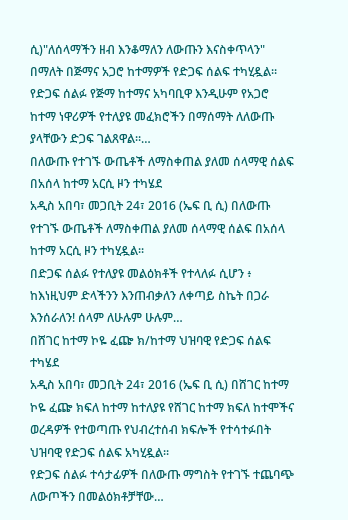ሲ)"ለሰላማችን ዘብ እንቆማለን ለውጡን እናስቀጥላን" በማለት በጅማና አጋሮ ከተማዎች የድጋፍ ሰልፍ ተካሂዷል።
የድጋፍ ሰልፉ የጅማ ከተማና አካባቢዋ እንዲሁም የአጋሮ ከተማ ነዋሪዎች የተለያዩ መፈክሮችን በማሰማት ለለውጡ ያላቸውን ድጋፍ ገልጸዋል።…
በለውጡ የተገኙ ውጤቶች ለማስቀጠል ያለመ ሰላማዊ ሰልፍ በአሰላ ከተማ አርሲ ዞን ተካሄደ
አዲስ አበባ፣ መጋቢት 24፣ 2016 (ኤፍ ቢ ሲ) በለውጡ የተገኙ ውጤቶች ለማስቀጠል ያለመ ሰላማዊ ሰልፍ በአሰላ ከተማ አርሲ ዞን ተካሂዷል፡፡
በድጋፍ ሰልፉ የተለያዩ መልዕክቶች የተላለፉ ሲሆን ፥ ከእነዚህም ድላችንን እንጠብቃለን ለቀጣይ ስኬት በጋራ እንሰራለን! ሰላም ለሁሉም ሁሉም…
በሸገር ከተማ ኮዬ ፈጬ ክ/ከተማ ህዝባዊ የድጋፍ ሰልፍ ተካሄደ
አዲስ አበባ፣ መጋቢት 24፣ 2016 (ኤፍ ቢ ሲ) በሸገር ከተማ ኮዬ ፈጬ ክፍለ ከተማ ከተለያዩ የሸገር ከተማ ክፍለ ከተሞችና ወረዳዎች የተወጣጡ የህብረተሰብ ክፍሎች የተሳተፉበት ህዝባዊ የድጋፍ ሰልፍ አካሂዷል፡፡
የድጋፍ ሰልፉ ተሳታፊዎች በለውጡ ማግስት የተገኙ ተጨባጭ ለውጦችን በመልዕክቶቻቸው…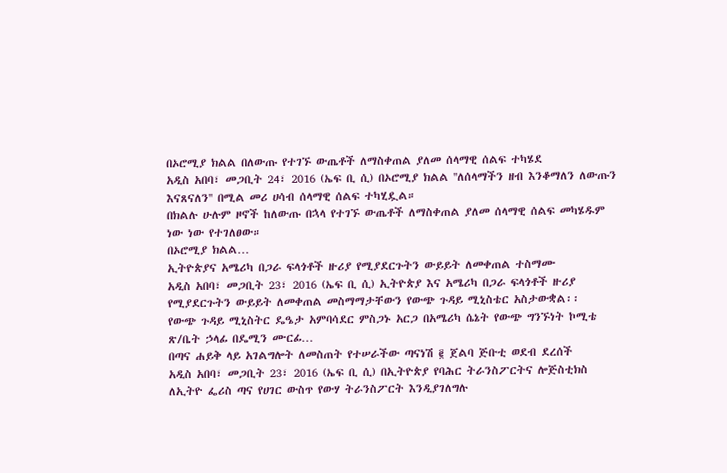በኦሮሚያ ክልል በለውጡ የተገኙ ውጤቶች ለማስቀጠል ያለመ ሰላማዊ ሰልፍ ተካሄደ
አዲስ አበባ፣ መጋቢት 24፣ 2016 (ኤፍ ቢ ሲ) በኦሮሚያ ክልል ''ለሰላማችን ዘብ እንቆማለን ለውጡን እናጸናለን'' በሚል መሪ ሀሳብ ሰላማዊ ሰልፍ ተካሂዷል።
በክልሉ ሁሉም ዞኖች ከለውጡ በኋላ የተገኙ ውጤቶች ለማስቀጠል ያለመ ሰላማዊ ሰልፍ መካሄዱም ነው ነው የተገለፀው።
በኦሮሚያ ክልል…
ኢትዮጵያና አሜሪካ በጋራ ፍላጎቶች ዙሪያ የሚያደርጉትን ውይይት ለመቀጠል ተስማሙ
አዲስ አበባ፣ መጋቢት 23፣ 2016 (ኤፍ ቢ ሲ) ኢትዮጵያ እና አሜሪካ በጋራ ፍላጎቶች ዙሪያ የሚያደርጉትን ውይይት ለመቀጠል መስማማታቸውን የውጭ ጉዳይ ሚኒስቴር አስታውቋል፡፡
የውጭ ጉዳይ ሚኒስትር ዴዔታ አምባሳደር ምስጋኑ አርጋ በአሜሪካ ሴኔት የውጭ ግንኙነት ኮሚቴ ጽ/ቤት ኃላፊ በዴሚን ሙርፊ…
በጣና ሐይቅ ላይ አገልግሎት ለመስጠት የተሠራችው ጣናነሽ ፪ ጀልባ ጅቡቲ ወደብ ደረሰች
አዲስ አበባ፣ መጋቢት 23፣ 2016 (ኤፍ ቢ ሲ) በኢትዮጵያ የባሕር ትራንስፖርትና ሎጅስቲክስ ለኢትዮ ፌሪስ ጣና የሀገር ውስጥ የውሃ ትራንስፖርት እንዲያገለግሉ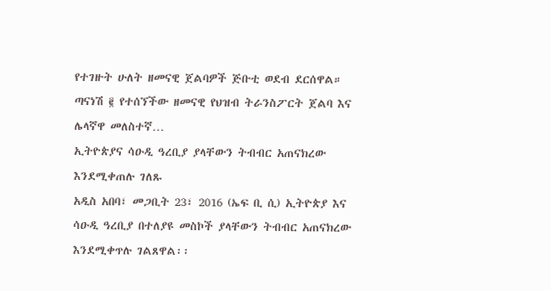የተገዙት ሁለት ዘመናዊ ጀልባዎች ጅቡቲ ወደብ ደርሰዋል።
ጣናነሽ ፪ የተሰኘችው ዘመናዊ የህዝብ ትራንስፖርት ጀልባ እና ሌላኛዋ መለስተኛ…
ኢትዮጵያና ሳዑዲ ዓረቢያ ያላቸውን ትብብር አጠናክረው እንደሚቀጠሉ ገለጹ
አዲስ አበባ፣ መጋቢት 23፣ 2016 (ኤፍ ቢ ሲ) ኢትዮጵያ እና ሳዑዲ ዓረቢያ በተለያዩ መስኮች ያላቸውን ትብብር አጠናክረው እንደሚቀጥሉ ገልጸዋል፡፡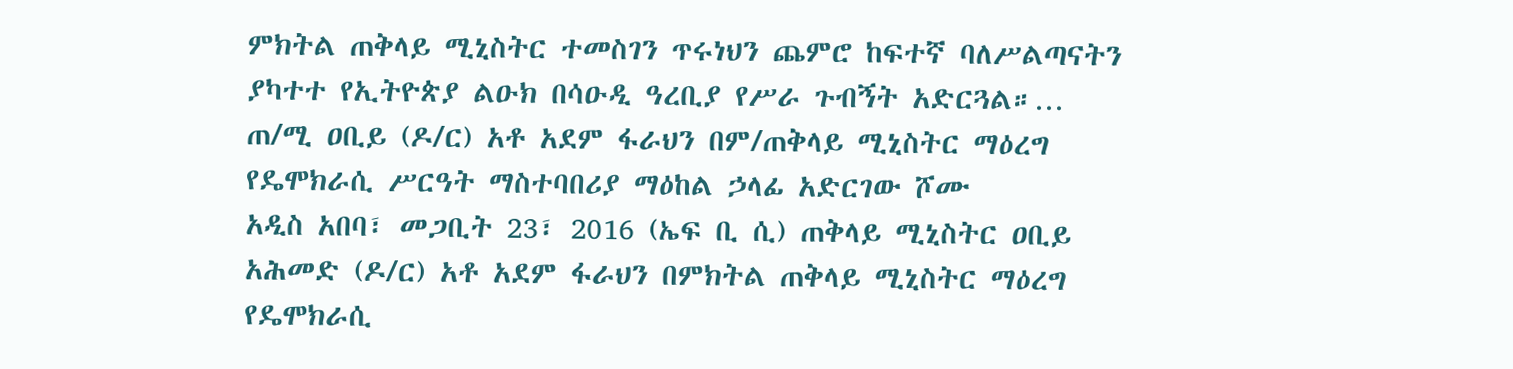ምክትል ጠቅላይ ሚኒስትር ተመስገን ጥሩነህን ጨምሮ ከፍተኛ ባለሥልጣናትን ያካተተ የኢትዮጵያ ልዑክ በሳዑዲ ዓረቢያ የሥራ ጉብኝት አድርጓል።…
ጠ/ሚ ዐቢይ (ዶ/ር) አቶ አደም ፋራህን በም/ጠቅላይ ሚኒስትር ማዕረግ የዴሞክራሲ ሥርዓት ማስተባበሪያ ማዕከል ኃላፊ አድርገው ሾሙ
አዲስ አበባ፣ መጋቢት 23፣ 2016 (ኤፍ ቢ ሲ) ጠቅላይ ሚኒስትር ዐቢይ አሕመድ (ዶ/ር) አቶ አደም ፋራህን በምክትል ጠቅላይ ሚኒስትር ማዕረግ የዴሞክራሲ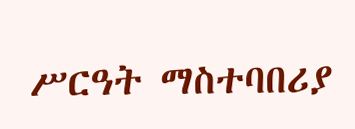ሥርዓት ማስተባበሪያ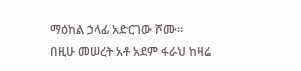ማዕከል ኃላፊ አድርገው ሾሙ፡፡
በዚሁ መሠረት አቶ አደም ፋራህ ከዛሬ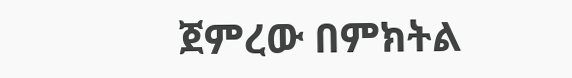ጀምረው በምክትል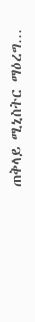ጠቅላይ ሚኒስትር ማዕረግ…